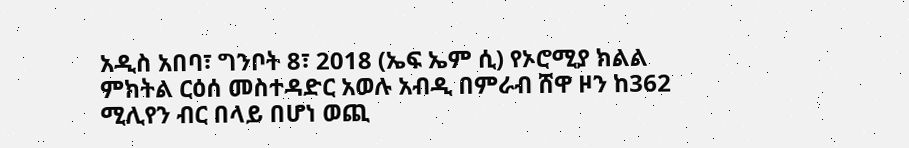አዲስ አበባ፣ ግንቦት 8፣ 2018 (ኤፍ ኤም ሲ) የኦሮሚያ ክልል ምክትል ርዕሰ መስተዳድር አወሉ አብዲ በምራብ ሸዋ ዞን ከ362 ሚሊየን ብር በላይ በሆነ ወጪ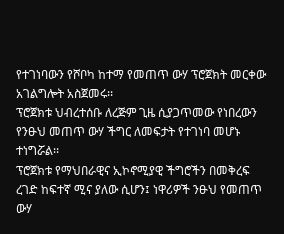የተገነባውን የሾቦካ ከተማ የመጠጥ ውሃ ፕሮጀክት መርቀው አገልግሎት አስጀመሩ፡፡
ፕሮጀክቱ ህብረተሰቡ ለረጅም ጊዜ ሲያጋጥመው የነበረውን የንፁህ መጠጥ ውሃ ችግር ለመፍታት የተገነባ መሆኑ ተነግሯል፡፡
ፕሮጀክቱ የማህበራዊና ኢኮኖሚያዊ ችግሮችን በመቅረፍ ረገድ ከፍተኛ ሚና ያለው ሲሆን፤ ነዋሪዎች ንፁህ የመጠጥ ውሃ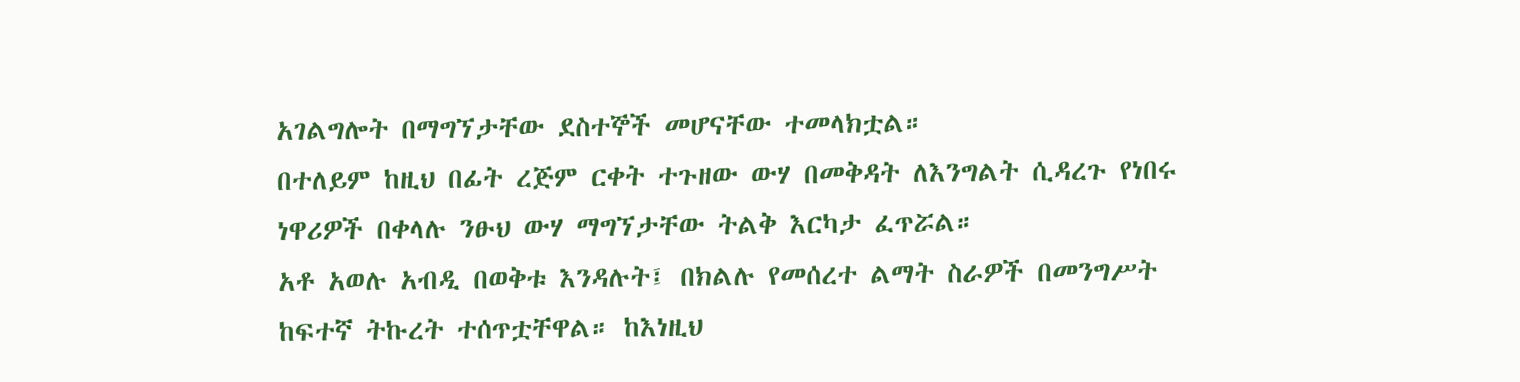አገልግሎት በማግኘታቸው ደስተኞች መሆናቸው ተመላክቷል።
በተለይም ከዚህ በፊት ረጅም ርቀት ተጉዘው ውሃ በመቅዳት ለእንግልት ሲዳረጉ የነበሩ ነዋሪዎች በቀላሉ ንፁህ ውሃ ማግኘታቸው ትልቅ እርካታ ፈጥሯል።
አቶ አወሉ አብዲ በወቅቱ እንዳሉት፤ በክልሉ የመሰረተ ልማት ስራዎች በመንግሥት ከፍተኛ ትኩረት ተሰጥቷቸዋል። ከእነዚህ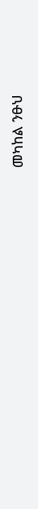መካከል ንፁህ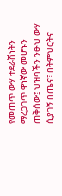የመጠጥ ውሃ ተደራሽነትን ማረጋገጥ ዋነኛው መሆኑን ጠቅሰው፤ ህዝባችን ንፁህ ውሃ ሲያገኝ በጤና፣ በትምህርትና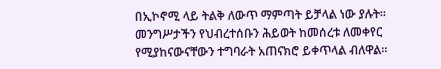በኢኮኖሚ ላይ ትልቅ ለውጥ ማምጣት ይቻላል ነው ያሉት።
መንግሥታችን የህብረተሰቡን ሕይወት ከመሰረቱ ለመቀየር የሚያከናውናቸውን ተግባራት አጠናክሮ ይቀጥላል ብለዋል።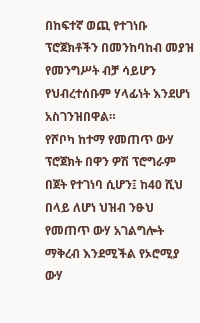በከፍተኛ ወጪ የተገነቡ ፕሮጀክቶችን በመንከባከብ መያዝ የመንግሥት ብቻ ሳይሆን የህብረተሰቡም ሃላፊነት እንደሆነ አስገንዝበዋል።
የሾቦካ ከተማ የመጠጥ ውሃ ፕሮጀክት በዋን ዎሽ ፕሮግራም በጀት የተገነባ ሲሆን፤ ከ40 ሺህ በላይ ለሆነ ህዝብ ንፁህ የመጠጥ ውሃ አገልግሎት ማቅረብ እንደሚችል የኦሮሚያ ውሃ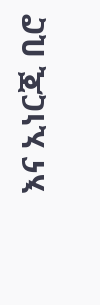እና ኢነርጂ ቢሮ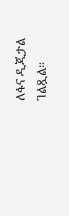ለፋና ዲጂታል ገልጿል።